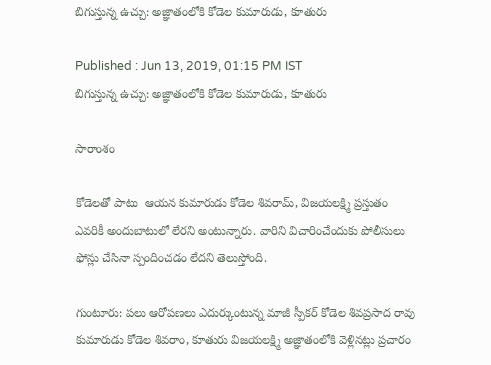బిగుస్తున్న ఉచ్చు: అజ్ఞాతంలోకి కోడెల కుమారుడు, కూతురు

Published : Jun 13, 2019, 01:15 PM IST
బిగుస్తున్న ఉచ్చు: అజ్ఞాతంలోకి కోడెల కుమారుడు, కూతురు

సారాంశం

కోడెలతో పాటు  ఆయన కుమారుడు కోడెల శివరామ్‌, విజయలక్ష్మి ప్రస్తుతం ఎవరికీ అందుబాటులో లేరని అంటున్నారు. వారిని విచారించేందుకు పోలీసులు ఫోన్లు చేసినా స్పందించడం లేదని తెలుస్తోంది.

గుంటూరు: పలు ఆరోపణలు ఎదుర్కుంటున్న మాజీ స్పీకర్ కోడెల శివప్రసాద రావు కుమారుడు కోడెల శివరాం, కూతురు విజయలక్ష్మి అజ్ఞాతంలోకి వెళ్లినట్లు ప్రచారం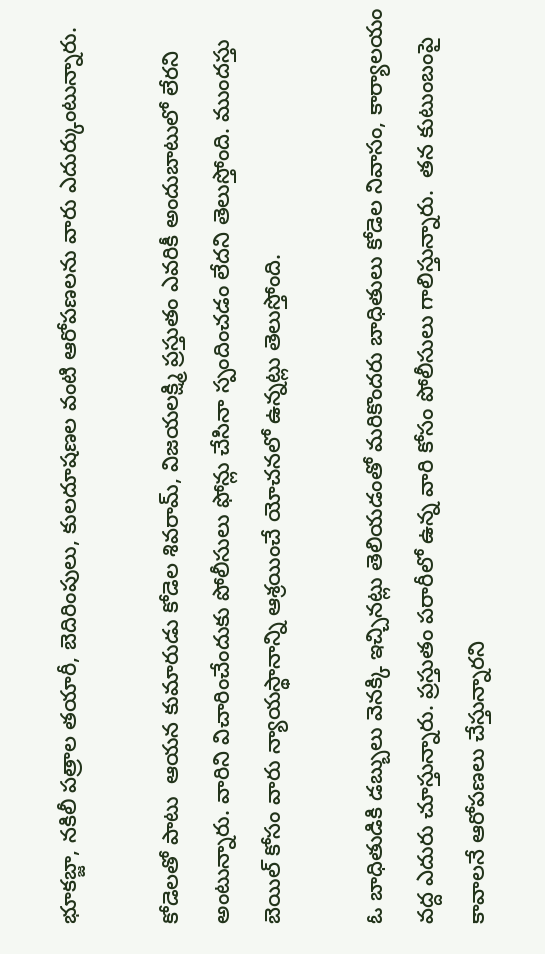భూకబ్జా, నకిలీ పత్రాల తయారీ, బెదిరింపులు, కులదూషణల వంటి ఆరోపణలను వారు ఎదుర్కుంటున్నారు.

కోడెలతో పాటు  ఆయన కుమారుడు కోడెల శివరామ్‌, విజయలక్ష్మి ప్రస్తుతం ఎవరికీ అందుబాటులో లేరని అంటున్నారు. వారిని విచారించేందుకు పోలీసులు ఫోన్లు చేసినా స్పందించడం లేదని తెలుస్తోంది. ముందస్తు బెయిల్‌ కోసం వారు న్యాయస్థానాన్ని ఆశ్రయించే యోచనలో ఉన్నట్లు తెలుస్తోంది.

ఓ బాధితుడికి డబ్బులు వెనక్కి ఇచ్చినట్లు తెలియడంతో మరికొందరు బాధితులు కోడెల నివాసం, కార్యాలయం వద్ద ఎదురు చూస్తున్నారు. ప్రస్తుతం పరారీలో ఉన్న వారి కోసం పోలీసులు గాలిస్తున్నారు.  తన కుటుంబంపై కావాలనే ఆరోపణలు చేస్తున్నారని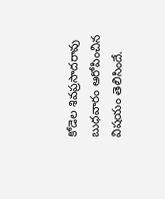కోడెల శివప్రసాదరావు బుధవారం ఆరోపించిన విషయం తెలిసిందే.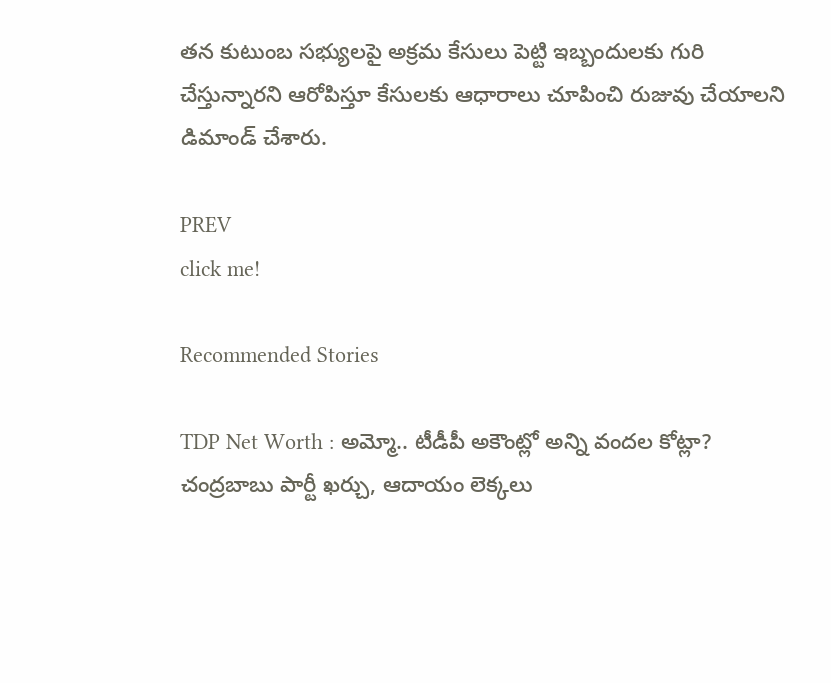తన కుటుంబ సభ్యులపై అక్రమ కేసులు పెట్టి ఇబ్బందులకు గురి చేస్తున్నారని ఆరోపిస్తూ కేసులకు ఆధారాలు చూపించి రుజువు చేయాలని డిమాండ్‌ చేశారు.

PREV
click me!

Recommended Stories

TDP Net Worth : అమ్మో.. టీడీపీ అకౌంట్లో అన్ని వందల కోట్లా? చంద్రబాబు పార్టీ ఖర్చు, ఆదాయం లెక్కలు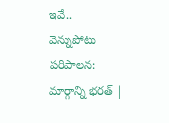ఇవే..
వెన్నుపోటు పరిపాలన: మార్గాన్ని భరత్ |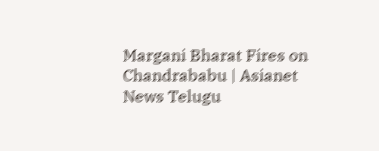Margani Bharat Fires on Chandrababu | Asianet News Telugu